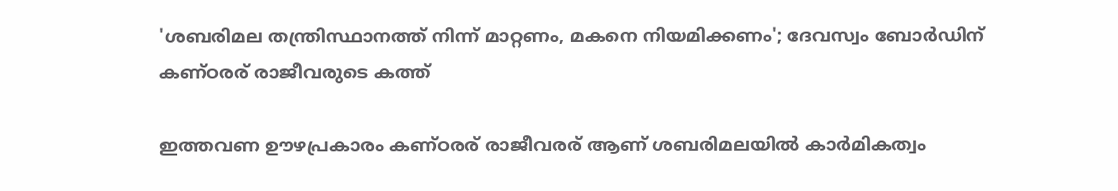'ശബരിമല തന്ത്രിസ്ഥാനത്ത് നിന്ന് മാറ്റണം, മകനെ നിയമിക്കണം'; ദേവസ്വം ബോര്‍ഡിന് കണ്ഠരര് രാജീവരുടെ കത്ത്

ഇത്തവണ ഊഴപ്രകാരം കണ്ഠരര് രാജീവരര് ആണ് ശബരിമലയില്‍ കാര്‍മികത്വം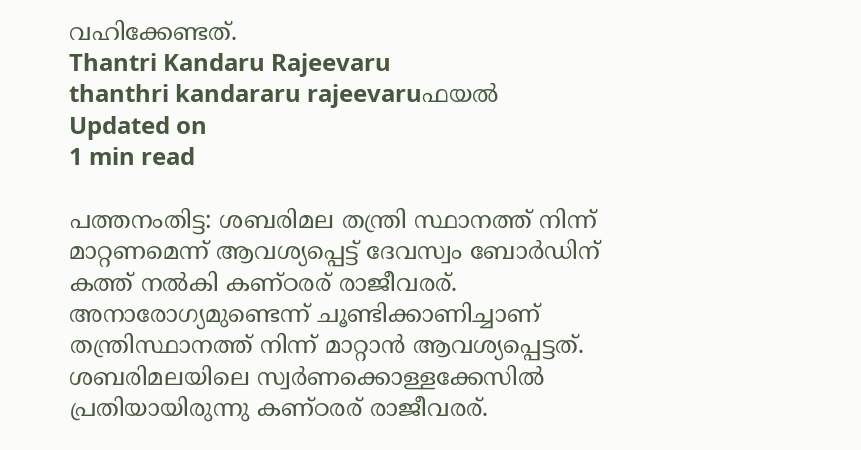വഹിക്കേണ്ടത്.
Thantri Kandaru Rajeevaru
thanthri kandararu rajeevaruഫയൽ
Updated on
1 min read

പത്തനംതിട്ട: ശബരിമല തന്ത്രി സ്ഥാനത്ത് നിന്ന് മാറ്റണമെന്ന് ആവശ്യപ്പെട്ട് ദേവസ്വം ബോര്‍ഡിന് കത്ത് നല്‍കി കണ്ഠരര് രാജീവരര്. അനാരോഗ്യമുണ്ടെന്ന് ചൂണ്ടിക്കാണിച്ചാണ് തന്ത്രിസ്ഥാനത്ത് നിന്ന് മാറ്റാന്‍ ആവശ്യപ്പെട്ടത്. ശബരിമലയിലെ സ്വര്‍ണക്കൊള്ളക്കേസില്‍ പ്രതിയായിരുന്നു കണ്ഠരര് രാജീവരര്.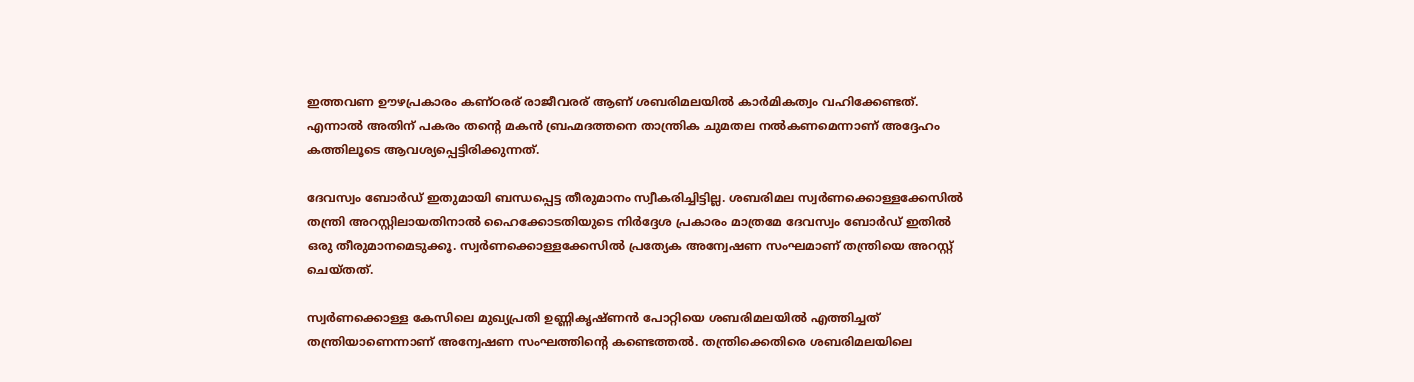ഇത്തവണ ഊഴപ്രകാരം കണ്ഠരര് രാജീവരര് ആണ് ശബരിമലയില്‍ കാര്‍മികത്വം വഹിക്കേണ്ടത്. എന്നാല്‍ അതിന് പകരം തന്റെ മകന്‍ ബ്രഹ്മദത്തനെ താന്ത്രിക ചുമതല നല്‍കണമെന്നാണ് അദ്ദേഹം കത്തിലൂടെ ആവശ്യപ്പെട്ടിരിക്കുന്നത്.

ദേവസ്വം ബോര്‍ഡ് ഇതുമായി ബന്ധപ്പെട്ട തീരുമാനം സ്വീകരിച്ചിട്ടില്ല. ശബരിമല സ്വര്‍ണക്കൊള്ളക്കേസില്‍ തന്ത്രി അറസ്റ്റിലായതിനാല്‍ ഹൈക്കോടതിയുടെ നിര്‍ദ്ദേശ പ്രകാരം മാത്രമേ ദേവസ്വം ബോര്‍ഡ് ഇതില്‍ ഒരു തീരുമാനമെടുക്കൂ. സ്വര്‍ണക്കൊള്ളക്കേസില്‍ പ്രത്യേക അന്വേഷണ സംഘമാണ് തന്ത്രിയെ അറസ്റ്റ് ചെയ്തത്.

സ്വര്‍ണക്കൊള്ള കേസിലെ മുഖ്യപ്രതി ഉണ്ണികൃഷ്ണന്‍ പോറ്റിയെ ശബരിമലയില്‍ എത്തിച്ചത് തന്ത്രിയാണെന്നാണ് അന്വേഷണ സംഘത്തിന്റെ കണ്ടെത്തല്‍. തന്ത്രിക്കെതിരെ ശബരിമലയിലെ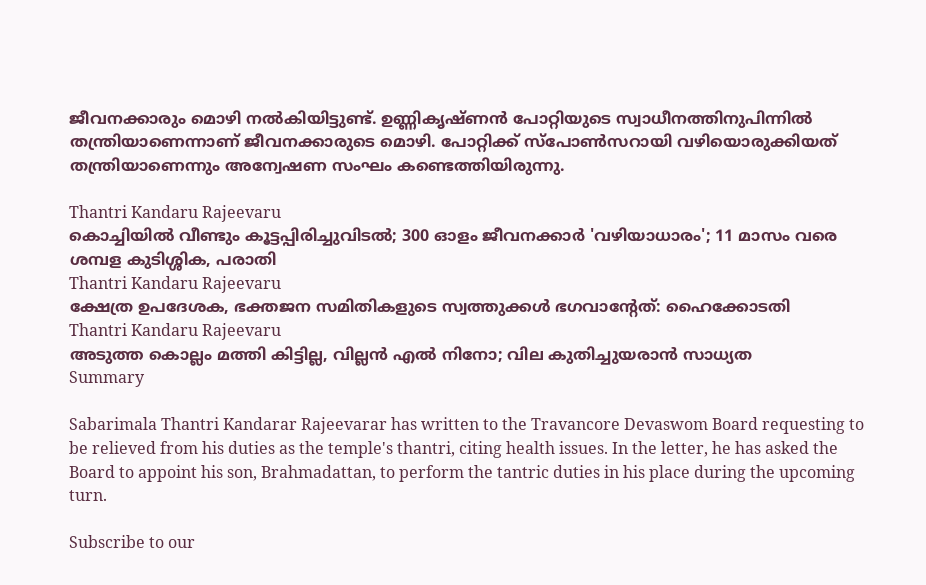ജീവനക്കാരും മൊഴി നല്‍കിയിട്ടുണ്ട്. ഉണ്ണികൃഷ്ണന്‍ പോറ്റിയുടെ സ്വാധീനത്തിനുപിന്നില്‍ തന്ത്രിയാണെന്നാണ് ജീവനക്കാരുടെ മൊഴി. പോറ്റിക്ക് സ്പോണ്‍സറായി വഴിയൊരുക്കിയത് തന്ത്രിയാണെന്നും അന്വേഷണ സംഘം കണ്ടെത്തിയിരുന്നു.

Thantri Kandaru Rajeevaru
കൊച്ചിയില്‍ വീണ്ടും കൂട്ടപ്പിരിച്ചുവിടല്‍; 300 ഓളം ജീവനക്കാര്‍ 'വഴിയാധാരം'; 11 മാസം വരെ ശമ്പള കുടിശ്ശിക, പരാതി
Thantri Kandaru Rajeevaru
ക്ഷേത്ര ഉപദേശക, ഭക്തജന സമിതികളുടെ സ്വത്തുക്കള്‍ ഭഗവാന്റേത്: ഹൈക്കോടതി
Thantri Kandaru Rajeevaru
അടുത്ത കൊല്ലം മത്തി കിട്ടില്ല, വില്ലന്‍ എല്‍ നിനോ; വില കുതിച്ചുയരാന്‍ സാധ്യത
Summary

Sabarimala Thantri Kandarar Rajeevarar has written to the Travancore Devaswom Board requesting to be relieved from his duties as the temple's thantri, citing health issues. In the letter, he has asked the Board to appoint his son, Brahmadattan, to perform the tantric duties in his place during the upcoming turn.

Subscribe to our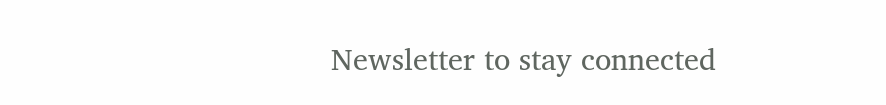Newsletter to stay connected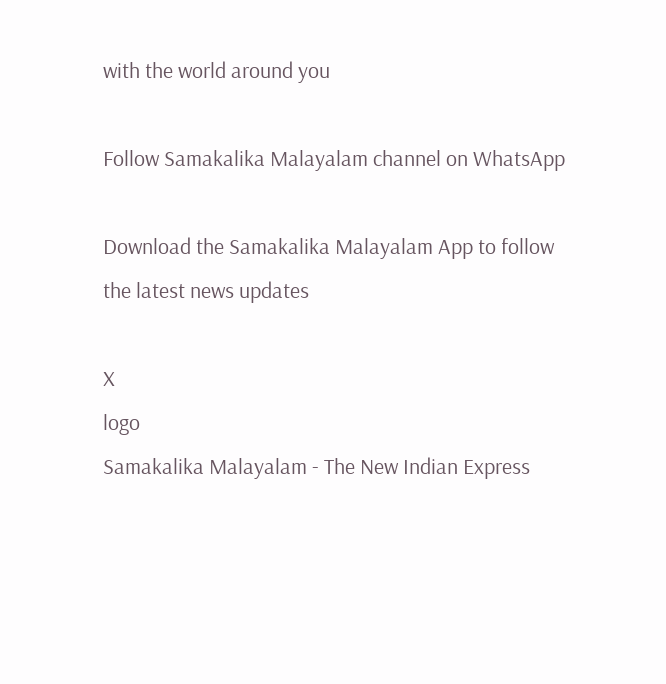with the world around you

Follow Samakalika Malayalam channel on WhatsApp

Download the Samakalika Malayalam App to follow the latest news updates

X
logo
Samakalika Malayalam - The New Indian Express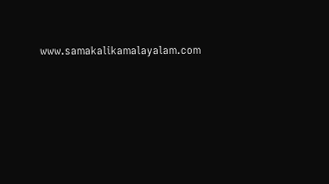www.samakalikamalayalam.com